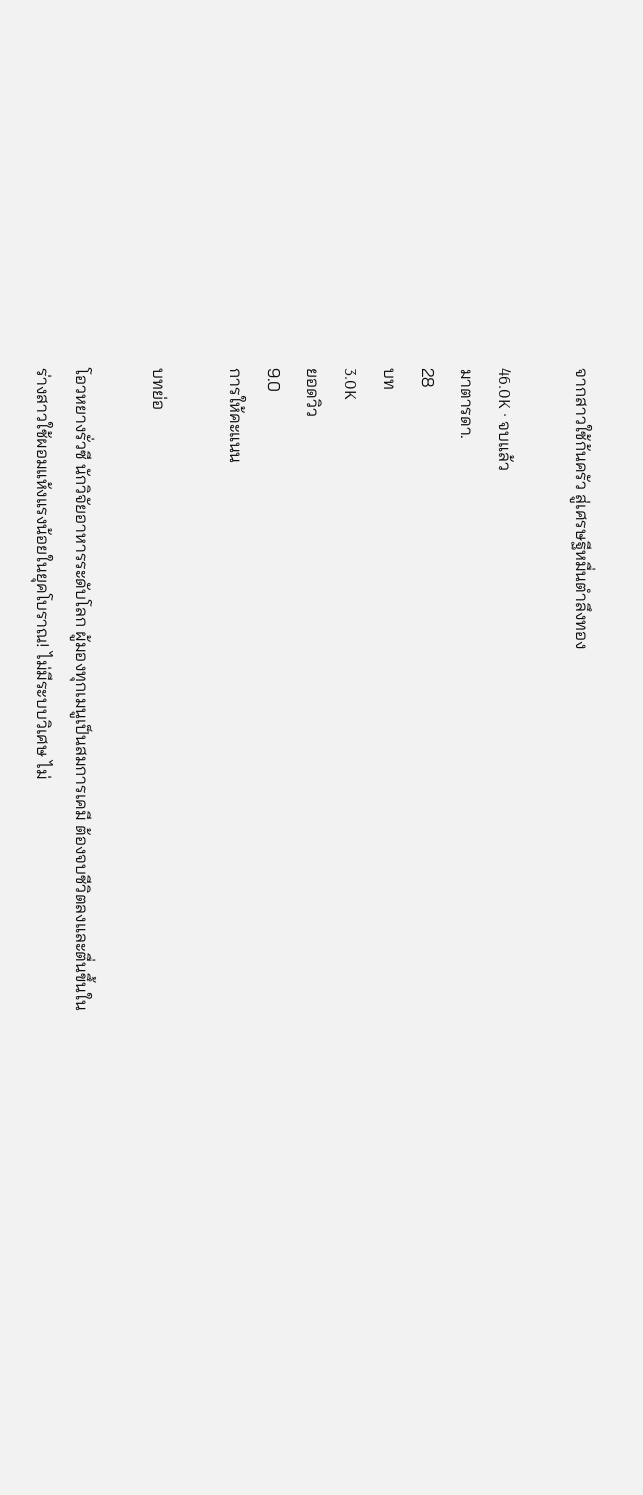จากสาวใช้ก้นครัว สู่เศรษฐีหมื่นตำลึงทอง

46.0K · จบแล้ว
มาตารดา.
28
บท
3.0K
ยอดวิว
9.0
การให้คะแนน

บทย่อ

โอวหยางรั่วซี นักวิจัยอาหารระดับโลก ผู้มองทุกเมนูเป็นสมการเคมี ต้องจบชีวิตลงและตื่นขึ้นในร่างสาวใช้ผอมแห้งแรงน้อยในยุคโบราณ! ไม่มีระบบวิเศษ ไม่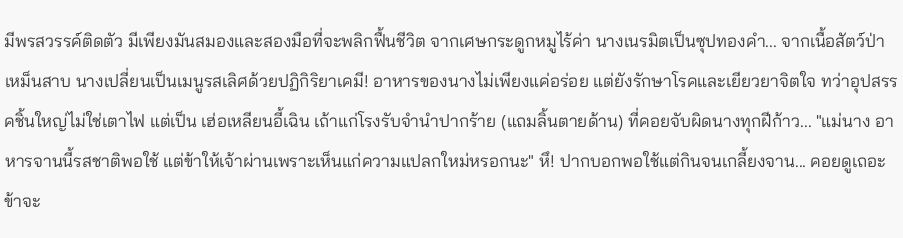มีพรสวรรค์ติดตัว มีเพียงมันสมองและสองมือที่จะพลิกฟื้นชีวิต จากเศษกระดูกหมูไร้ค่า นางเนรมิตเป็นซุปทองคำ... จากเนื้อสัตว์ป่าเหม็นสาบ นางเปลี่ยนเป็นเมนูรสเลิศด้วยปฏิกิริยาเคมี! อาหารของนางไม่เพียงแค่อร่อย แต่ยังรักษาโรคและเยียวยาจิตใจ ทว่าอุปสรรคชิ้นใหญ่ไม่ใช่เตาไฟ แต่เป็น เฮ่อเหลียนอี้เฉิน เถ้าแก่โรงรับจำนำปากร้าย (แถมลิ้นตายด้าน) ที่คอยจับผิดนางทุกฝีก้าว... "แม่นาง อาหารจานนี้รสชาติพอใช้ แต่ข้าให้เจ้าผ่านเพราะเห็นแก่ความแปลกใหม่หรอกนะ" หึ! ปากบอกพอใช้แต่กินจนเกลี้ยงจาน... คอยดูเถอะ ข้าจะ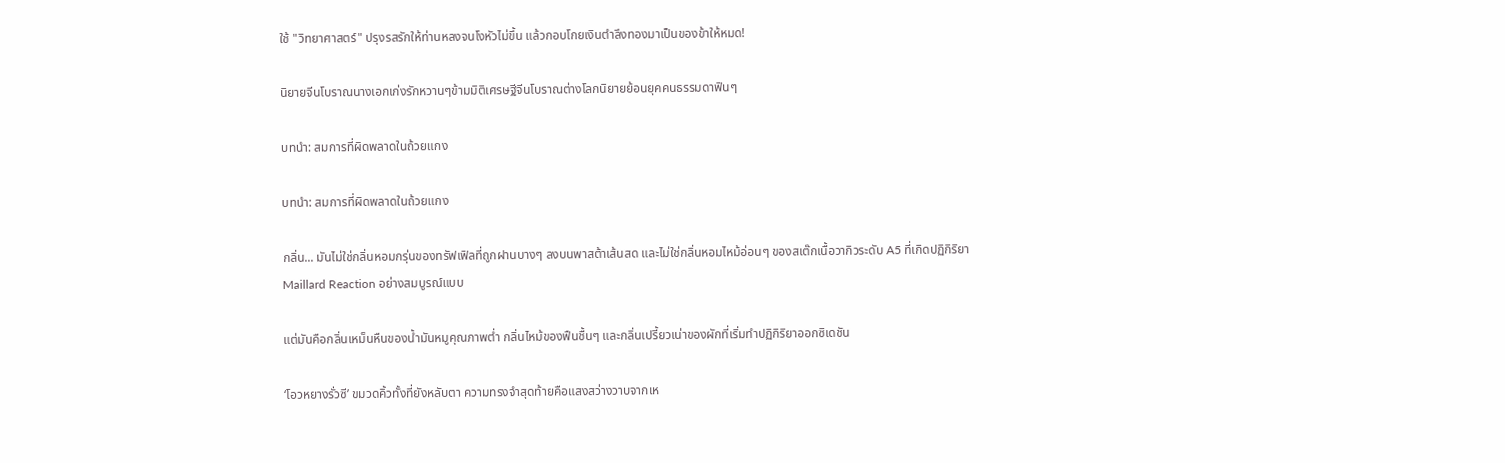ใช้ "วิทยาศาสตร์" ปรุงรสรักให้ท่านหลงจนโงหัวไม่ขึ้น แล้วกอบโกยเงินตำลึงทองมาเป็นของข้าให้หมด!

นิยายจีนโบราณนางเอกเก่งรักหวานๆข้ามมิติเศรษฐีจีนโบราณต่างโลกนิยายย้อนยุคคนธรรมดาฟินๆ

บทนำ: สมการที่ผิดพลาดในถ้วยแกง

บทนำ: สมการที่ผิดพลาดในถ้วยแกง

กลิ่น... มันไม่ใช่กลิ่นหอมกรุ่นของทรัฟเฟิลที่ถูกฝานบางๆ ลงบนพาสต้าเส้นสด และไม่ใช่กลิ่นหอมไหม้อ่อนๆ ของสเต๊กเนื้อวากิวระดับ A5 ที่เกิดปฏิกิริยา Maillard Reaction อย่างสมบูรณ์แบบ

แต่มันคือกลิ่นเหม็นหืนของน้ำมันหมูคุณภาพต่ำ กลิ่นไหม้ของฟืนชื้นๆ และกลิ่นเปรี้ยวเน่าของผักที่เริ่มทำปฏิกิริยาออกซิเดชัน

‘โอวหยางรั่วซี’ ขมวดคิ้วทั้งที่ยังหลับตา ความทรงจำสุดท้ายคือแสงสว่างวาบจากเห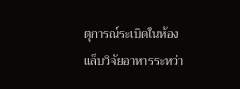ตุการณ์ระเบิดในห้องแล็บวิจัยอาหารระหว่า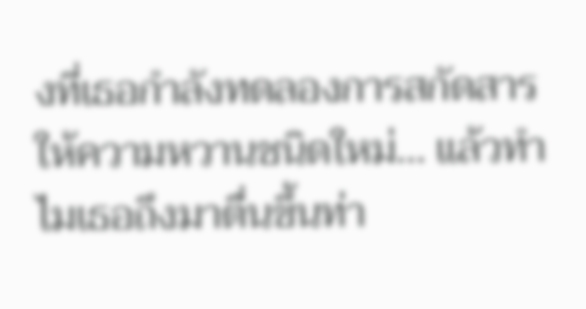งที่เธอกำลังทดลองการสกัดสารให้ความหวานชนิดใหม่... แล้วทำไมเธอถึงมาตื่นขึ้นท่า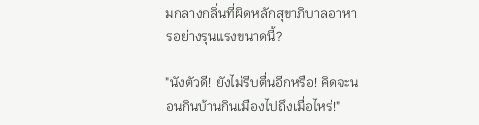มกลางกลิ่นที่ผิดหลักสุขาภิบาลอาหารอย่างรุนแรงขนาดนี้?

"นังตัวดี! ยังไม่รีบตื่นอีกหรือ! คิดจะนอนกินบ้านกินเมืองไปถึงเมื่อไหร่!"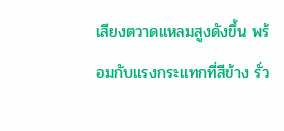เสียงตวาดแหลมสูงดังขึ้น พร้อมกับแรงกระแทกที่สีข้าง รั่ว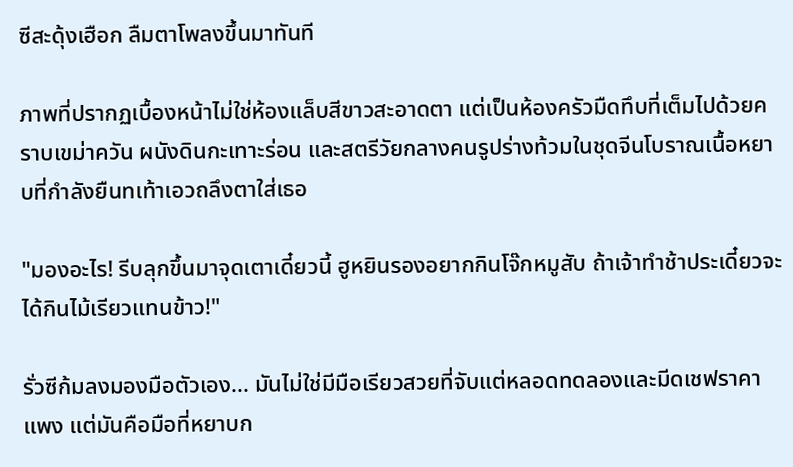ซีสะดุ้งเฮือก ลืมตาโพลงขึ้นมาทันที

ภาพที่ปรากฏเบื้องหน้าไม่ใช่ห้องแล็บสีขาวสะอาดตา แต่เป็นห้องครัวมืดทึบที่เต็มไปด้วยคราบเขม่าควัน ผนังดินกะเทาะร่อน และสตรีวัยกลางคนรูปร่างท้วมในชุดจีนโบราณเนื้อหยาบที่กำลังยืนทเท้าเอวถลึงตาใส่เธอ

"มองอะไร! รีบลุกขึ้นมาจุดเตาเดี๋ยวนี้ ฮูหยินรองอยากกินโจ๊กหมูสับ ถ้าเจ้าทำช้าประเดี๋ยวจะได้กินไม้เรียวแทนข้าว!"

รั่วซีก้มลงมองมือตัวเอง... มันไม่ใช่มีมือเรียวสวยที่จับแต่หลอดทดลองและมีดเชฟราคาแพง แต่มันคือมือที่หยาบก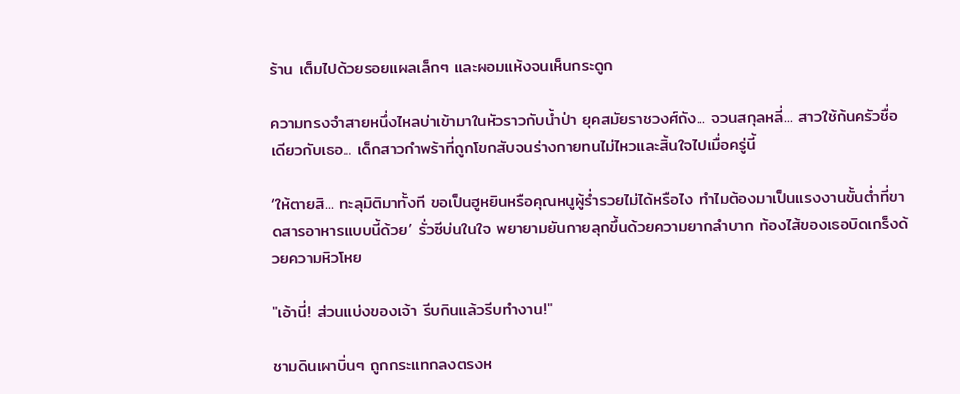ร้าน เต็มไปด้วยรอยแผลเล็กๆ และผอมแห้งจนเห็นกระดูก

ความทรงจำสายหนึ่งไหลบ่าเข้ามาในหัวราวกับน้ำป่า ยุคสมัยราชวงศ์ถัง... จวนสกุลหลี่... สาวใช้ก้นครัวชื่อเดียวกับเธอ... เด็กสาวกำพร้าที่ถูกโขกสับจนร่างกายทนไม่ไหวและสิ้นใจไปเมื่อครู่นี้

‘ให้ตายสิ... ทะลุมิติมาทั้งที ขอเป็นฮูหยินหรือคุณหนูผู้ร่ำรวยไม่ได้หรือไง ทำไมต้องมาเป็นแรงงานขั้นต่ำที่ขาดสารอาหารแบบนี้ด้วย’ รั่วซีบ่นในใจ พยายามยันกายลุกขึ้นด้วยความยากลำบาก ท้องไส้ของเธอบิดเกร็งด้วยความหิวโหย

"เอ้านี่! ส่วนแบ่งของเจ้า รีบกินแล้วรีบทำงาน!"

ชามดินเผาบิ่นๆ ถูกกระแทกลงตรงห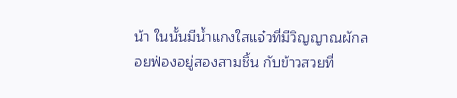น้า ในนั้นมีน้ำแกงใสแจ๋วที่มีวิญญาณผักลอยฟ่องอยู่สองสามชิ้น กับข้าวสวยที่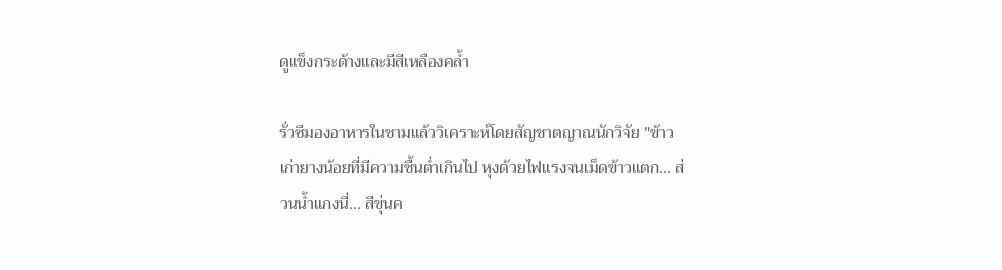ดูแข็งกระด้างและมีสีเหลืองคล้ำ

รั่วซีมองอาหารในชามแล้ววิเคราะห์โดยสัญชาตญาณนักวิจัย "ข้าวเก่ายางน้อยที่มีความชื้นต่ำเกินไป หุงด้วยไฟแรงจนเม็ดข้าวแตก... ส่วนน้ำแกงนี่... สีขุ่นค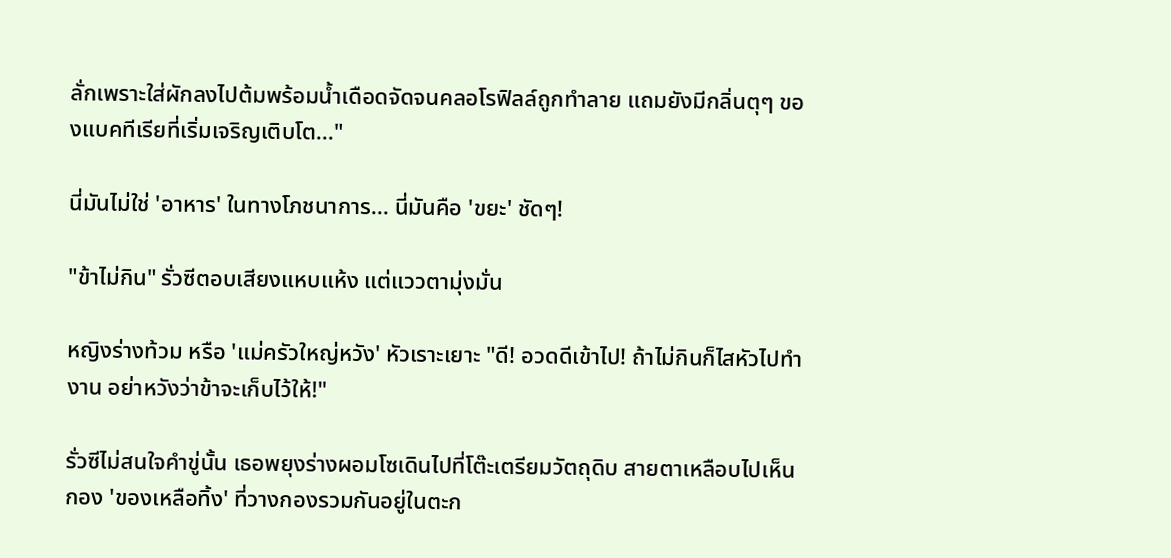ลั่กเพราะใส่ผักลงไปต้มพร้อมน้ำเดือดจัดจนคลอโรฟิลล์ถูกทำลาย แถมยังมีกลิ่นตุๆ ของแบคทีเรียที่เริ่มเจริญเติบโต..."

นี่มันไม่ใช่ 'อาหาร' ในทางโภชนาการ... นี่มันคือ 'ขยะ' ชัดๆ!

"ข้าไม่กิน" รั่วซีตอบเสียงแหบแห้ง แต่แววตามุ่งมั่น

หญิงร่างท้วม หรือ 'แม่ครัวใหญ่หวัง' หัวเราะเยาะ "ดี! อวดดีเข้าไป! ถ้าไม่กินก็ไสหัวไปทำงาน อย่าหวังว่าข้าจะเก็บไว้ให้!"

รั่วซีไม่สนใจคำขู่นั้น เธอพยุงร่างผอมโซเดินไปที่โต๊ะเตรียมวัตถุดิบ สายตาเหลือบไปเห็นกอง 'ของเหลือทิ้ง' ที่วางกองรวมกันอยู่ในตะก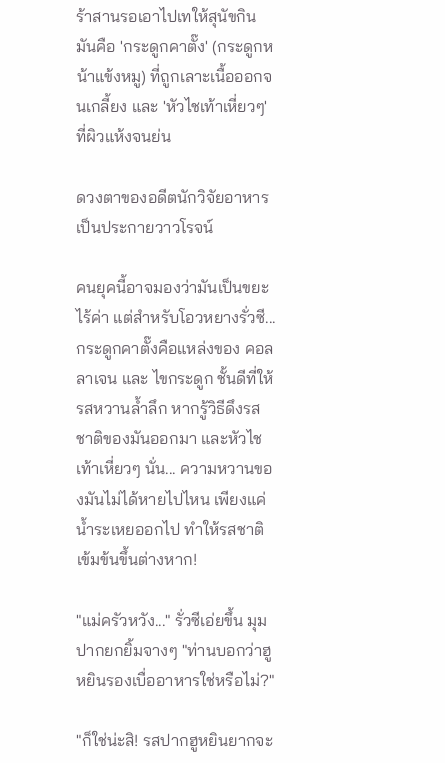ร้าสานรอเอาไปเทให้สุนัขกิน มันคือ 'กระดูกคาตั๊ง' (กระดูกหน้าแข้งหมู) ที่ถูกเลาะเนื้อออกจนเกลี้ยง และ 'หัวไชเท้าเหี่ยวๆ' ที่ผิวแห้งจนย่น

ดวงตาของอดีตนักวิจัยอาหารเป็นประกายวาวโรจน์

คนยุคนี้อาจมองว่ามันเป็นขยะไร้ค่า แต่สำหรับโอวหยางรั่วซี... กระดูกคาตั๊งคือแหล่งของ คอลลาเจน และ ไขกระดูก ชั้นดีที่ให้รสหวานล้ำลึก หากรู้วิธีดึงรสชาติของมันออกมา และหัวไชเท้าเหี่ยวๆ นั่น... ความหวานของมันไม่ได้หายไปไหน เพียงแค่น้ำระเหยออกไป ทำให้รสชาติเข้มข้นขึ้นต่างหาก!

"แม่ครัวหวัง..." รั่วซีเอ่ยขึ้น มุมปากยกยิ้มจางๆ "ท่านบอกว่าฮูหยินรองเบื่ออาหารใช่หรือไม่?"

"ก็ใช่น่ะสิ! รสปากฮูหยินยากจะ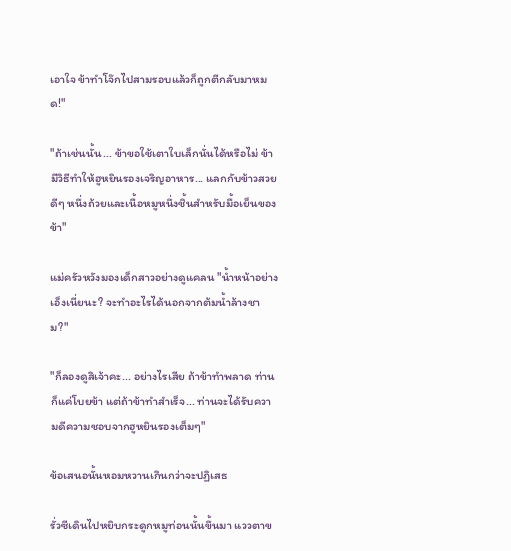เอาใจ ข้าทำโจ๊กไปสามรอบแล้วก็ถูกตีกลับมาหมด!"

"ถ้าเช่นนั้น... ข้าขอใช้เตาใบเล็กนั่นได้หรือไม่ ข้ามีวิธีทำให้ฮูหยินรองเจริญอาหาร... แลกกับข้าวสวยดีๆ หนึ่งถ้วยและเนื้อหมูหนึ่งชิ้นสำหรับมื้อเย็นของข้า"

แม่ครัวหวังมองเด็กสาวอย่างดูแคลน "น้ำหน้าอย่างเอ็งเนี่ยนะ? จะทำอะไรได้นอกจากต้มน้ำล้างชาม?"

"ก็ลองดูสิเจ้าคะ... อย่างไรเสีย ถ้าข้าทำพลาด ท่านก็แค่โบยข้า แต่ถ้าข้าทำสำเร็จ... ท่านจะได้รับความดีความชอบจากฮูหยินรองเต็มๆ"

ข้อเสนอนั้นหอมหวานเกินกว่าจะปฏิเสธ

รั่วซีเดินไปหยิบกระดูกหมูท่อนนั้นขึ้นมา แววตาข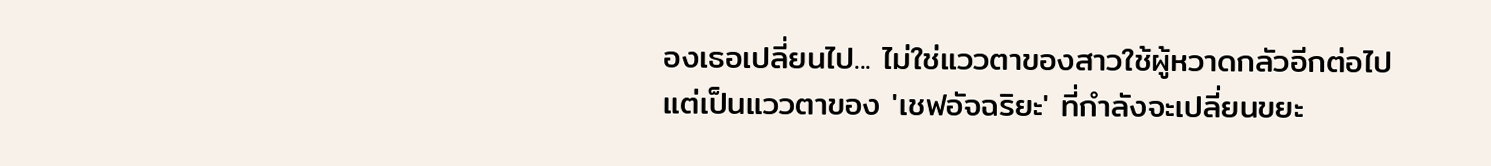องเธอเปลี่ยนไป... ไม่ใช่แววตาของสาวใช้ผู้หวาดกลัวอีกต่อไป แต่เป็นแววตาของ 'เชฟอัจฉริยะ' ที่กำลังจะเปลี่ยนขยะ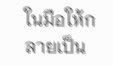ในมือให้กลายเป็น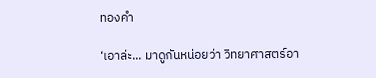ทองคำ

‘เอาล่ะ... มาดูกันหน่อยว่า วิทยาศาสตร์อา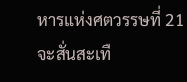หารแห่งศตวรรษที่ 21 จะสั่นสะเทื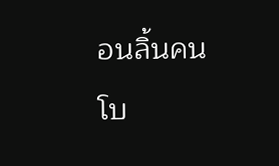อนลิ้นคนโบ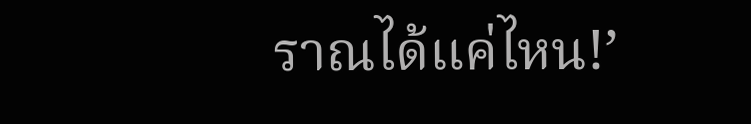ราณได้แค่ไหน!’